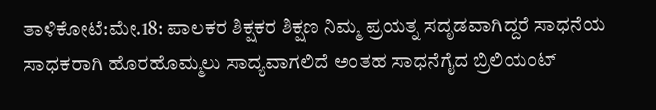ತಾಳಿಕೋಟೆ:ಮೇ.18: ಪಾಲಕರ ಶಿಕ್ಷಕರ ಶಿಕ್ಷಣ ನಿಮ್ಮ ಪ್ರಯತ್ನ ಸದೃಡವಾಗಿದ್ದರೆ ಸಾಧನೆಯ ಸಾಧಕರಾಗಿ ಹೊರಹೊಮ್ಮಲು ಸಾದ್ಯವಾಗಲಿದೆ ಅಂತಹ ಸಾಧನೆಗೈದ ಬ್ರಿಲಿಯಂಟ್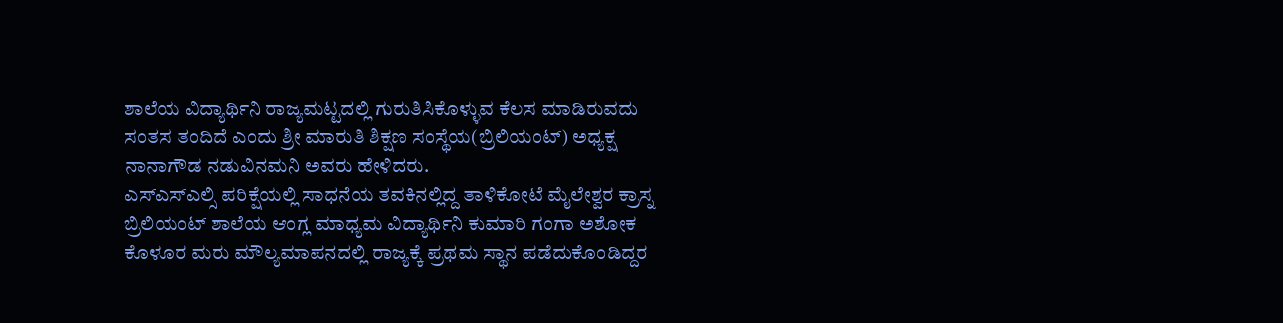ಶಾಲೆಯ ವಿದ್ಯಾರ್ಥಿನಿ ರಾಜ್ಯಮಟ್ಟದಲ್ಲಿ ಗುರುತಿಸಿಕೊಳ್ಳುವ ಕೆಲಸ ಮಾಡಿರುವದು ಸಂತಸ ತಂದಿದೆ ಎಂದು ಶ್ರೀ ಮಾರುತಿ ಶಿಕ್ಷಣ ಸಂಸ್ಥೆಯ(ಬ್ರಿಲಿಯಂಟ್) ಅಧ್ಯಕ್ಷ ನಾನಾಗೌಡ ನಡುವಿನಮನಿ ಅವರು ಹೇಳಿದರು.
ಎಸ್ಎಸ್ಎಲ್ಸಿ ಪರಿಕ್ಷೆಯಲ್ಲಿ ಸಾಧನೆಯ ತವಕಿನಲ್ಲಿದ್ದ ತಾಳಿಕೋಟೆ ಮೈಲೇಶ್ವರ ಕ್ರಾಸ್ನ ಬ್ರಿಲಿಯಂಟ್ ಶಾಲೆಯ ಆಂಗ್ಲ ಮಾಧ್ಯಮ ವಿದ್ಯಾರ್ಥಿನಿ ಕುಮಾರಿ ಗಂಗಾ ಅಶೋಕ ಕೊಳೂರ ಮರು ಮೌಲ್ಯಮಾಪನದಲ್ಲಿ ರಾಜ್ಯಕ್ಕೆ ಪ್ರಥಮ ಸ್ಥಾನ ಪಡೆದುಕೊಂಡಿದ್ದರ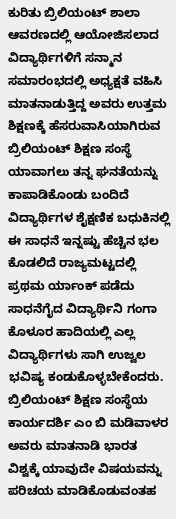ಕುರಿತು ಬ್ರಿಲಿಯಂಟ್ ಶಾಲಾ ಆವರಣದಲ್ಲಿ ಆಯೋಜಿಸಲಾದ ವಿದ್ಯಾರ್ಥಿಗಳಿಗೆ ಸನ್ಮಾನ ಸಮಾರಂಭದಲ್ಲಿ ಅಧ್ಯಕ್ಷತೆ ವಹಿಸಿ ಮಾತನಾಡುತ್ತಿದ್ದ ಅವರು ಉತ್ತಮ ಶಿಕ್ಷಣಕ್ಕೆ ಹೆಸರುವಾಸಿಯಾಗಿರುವ ಬ್ರಿಲಿಯಂಟ್ ಶಿಕ್ಷಣ ಸಂಸ್ಥೆ ಯಾವಾಗಲು ತನ್ನ ಘನತೆಯನ್ನು ಕಾಪಾಡಿಕೊಂಡು ಬಂದಿದೆ ವಿದ್ಯಾರ್ಥಿಗಳ ಶೈಕ್ಷಣಿಕ ಬಧುಕಿನಲ್ಲಿ ಈ ಸಾಧನೆ ಇನ್ನಷ್ಟು ಹೆಚ್ಚಿನ ಭಲ ಕೊಡಲಿದೆ ರಾಜ್ಯಮಟ್ಟದಲ್ಲಿ ಪ್ರಥಮ ರ್ಯಾಂಕ್ ಪಡೆದು ಸಾಧನೆಗೈದ ವಿದ್ಯಾರ್ಥಿನಿ ಗಂಗಾ ಕೊಳೂರ ಹಾದಿಯಲ್ಲಿ ಎಲ್ಲ ವಿದ್ಯಾರ್ಥಿಗಳು ಸಾಗಿ ಉಜ್ವಲ ಭವಿಷ್ಯ ಕಂಡುಕೊಳ್ಳಬೇಕೆಂದರು.
ಬ್ರಿಲಿಯಂಟ್ ಶಿಕ್ಷಣ ಸಂಸ್ಥೆಯ ಕಾರ್ಯದರ್ಶಿ ಎಂ ಬಿ ಮಡಿವಾಳರ ಅವರು ಮಾತನಾಡಿ ಭಾರತ ವಿಶ್ವಕ್ಕೆ ಯಾವುದೇ ವಿಷಯವನ್ನು ಪರಿಚಯ ಮಾಡಿಕೊಡುವಂತಹ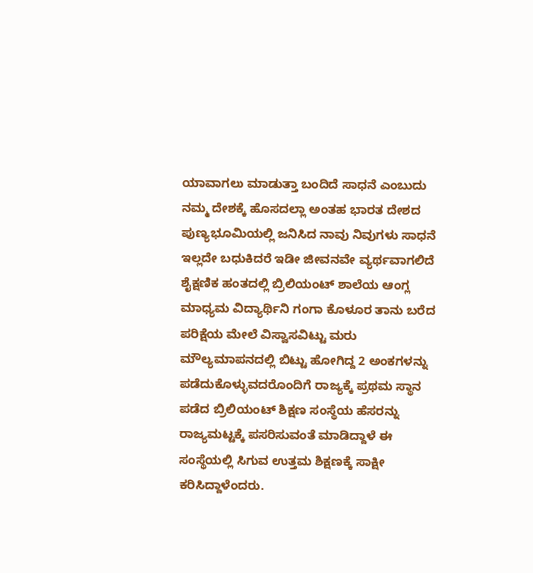ಯಾವಾಗಲು ಮಾಡುತ್ತಾ ಬಂದಿದೆ ಸಾಧನೆ ಎಂಬುದು ನಮ್ಮ ದೇಶಕ್ಕೆ ಹೊಸದಲ್ಲಾ ಅಂತಹ ಭಾರತ ದೇಶದ ಪುಣ್ಯಭೂಮಿಯಲ್ಲಿ ಜನಿಸಿದ ನಾವು ನಿವುಗಳು ಸಾಧನೆ ಇಲ್ಲದೇ ಬಧುಕಿದರೆ ಇಡೀ ಜೀವನವೇ ವ್ಯರ್ಥವಾಗಲಿದೆ ಶೈಕ್ಷಣಿಕ ಹಂತದಲ್ಲಿ ಬ್ರಿಲಿಯಂಟ್ ಶಾಲೆಯ ಆಂಗ್ಲ ಮಾಧ್ಯಮ ವಿದ್ಯಾರ್ಥಿನಿ ಗಂಗಾ ಕೊಳೂರ ತಾನು ಬರೆದ ಪರಿಕ್ಷೆಯ ಮೇಲೆ ವಿಸ್ವಾಸವಿಟ್ಟು ಮರು ಮೌಲ್ಯಮಾಪನದಲ್ಲಿ ಬಿಟ್ಟು ಹೋಗಿದ್ದ 2 ಅಂಕಗಳನ್ನು ಪಡೆದುಕೊಳ್ಳುವದರೊಂದಿಗೆ ರಾಜ್ಯಕ್ಕೆ ಪ್ರಥಮ ಸ್ಥಾನ ಪಡೆದ ಬ್ರಿಲಿಯಂಟ್ ಶಿಕ್ಷಣ ಸಂಸ್ಥೆಯ ಹೆಸರನ್ನು ರಾಜ್ಯಮಟ್ಟಕ್ಕೆ ಪಸರಿಸುವಂತೆ ಮಾಡಿದ್ದಾಳೆ ಈ ಸಂಸ್ಥೆಯಲ್ಲಿ ಸಿಗುವ ಉತ್ತಮ ಶಿಕ್ಷಣಕ್ಕೆ ಸಾಕ್ಷೀ ಕರಿಸಿದ್ದಾಳೆಂದರು.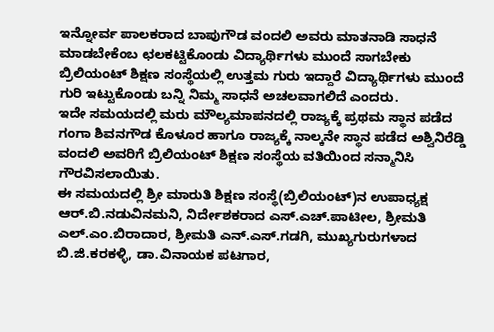ಇನ್ನೋರ್ವ ಪಾಲಕರಾದ ಬಾಪುಗೌಡ ವಂದಲಿ ಅವರು ಮಾತನಾಡಿ ಸಾಧನೆ ಮಾಡಬೇಕೆಂಬ ಛಲಕಟ್ಟಿಕೊಂಡು ವಿದ್ಯಾರ್ಥಿಗಳು ಮುಂದೆ ಸಾಗಬೇಕು ಬ್ರಿಲಿಯಂಟ್ ಶಿಕ್ಷಣ ಸಂಸ್ಥೆಯಲ್ಲಿ ಉತ್ತಮ ಗುರು ಇದ್ದಾರೆ ವಿದ್ಯಾರ್ಥಿಗಳು ಮುಂದೆ ಗುರಿ ಇಟ್ಟುಕೊಂಡು ಬನ್ನಿ ನಿಮ್ಮ ಸಾಧನೆ ಅಚಲವಾಗಲಿದೆ ಎಂದರು.
ಇದೇ ಸಮಯದಲ್ಲಿ ಮರು ಮೌಲ್ಯಮಾಪನದಲ್ಲಿ ರಾಜ್ಯಕ್ಕೆ ಪ್ರಥಮ ಸ್ಥಾನ ಪಡೆದ ಗಂಗಾ ಶಿವನಗೌಡ ಕೊಳೂರ ಹಾಗೂ ರಾಜ್ಯಕ್ಕೆ ನಾಲ್ಕನೇ ಸ್ಥಾನ ಪಡೆದ ಅಶ್ವಿನಿರೆಡ್ಡಿ ವಂದಲಿ ಅವರಿಗೆ ಬ್ರಿಲಿಯಂಟ್ ಶಿಕ್ಷಣ ಸಂಸ್ಥೆಯ ವತಿಯಿಂದ ಸನ್ಮಾನಿಸಿ ಗೌರವಿಸಲಾಯಿತು.
ಈ ಸಮಯದಲ್ಲಿ ಶ್ರೀ ಮಾರುತಿ ಶಿಕ್ಷಣ ಸಂಸ್ಥೆ(ಬ್ರಿಲಿಯಂಟ್)ನ ಉಪಾಧ್ಯಕ್ಷ ಆರ್.ಬಿ.ನಡುವಿನಮನಿ, ನಿರ್ದೇಶಕರಾದ ಎಸ್.ಎಚ್.ಪಾಟೀಲ, ಶ್ರೀಮತಿ ಎಲ್.ಎಂ.ಬಿರಾದಾರ, ಶ್ರೀಮತಿ ಎನ್.ಎಸ್.ಗಡಗಿ, ಮುಖ್ಯಗುರುಗಳಾದ ಬಿ.ಜಿ.ಕರಕಳ್ಳಿ, ಡಾ.ವಿನಾಯಕ ಪಟಗಾರ,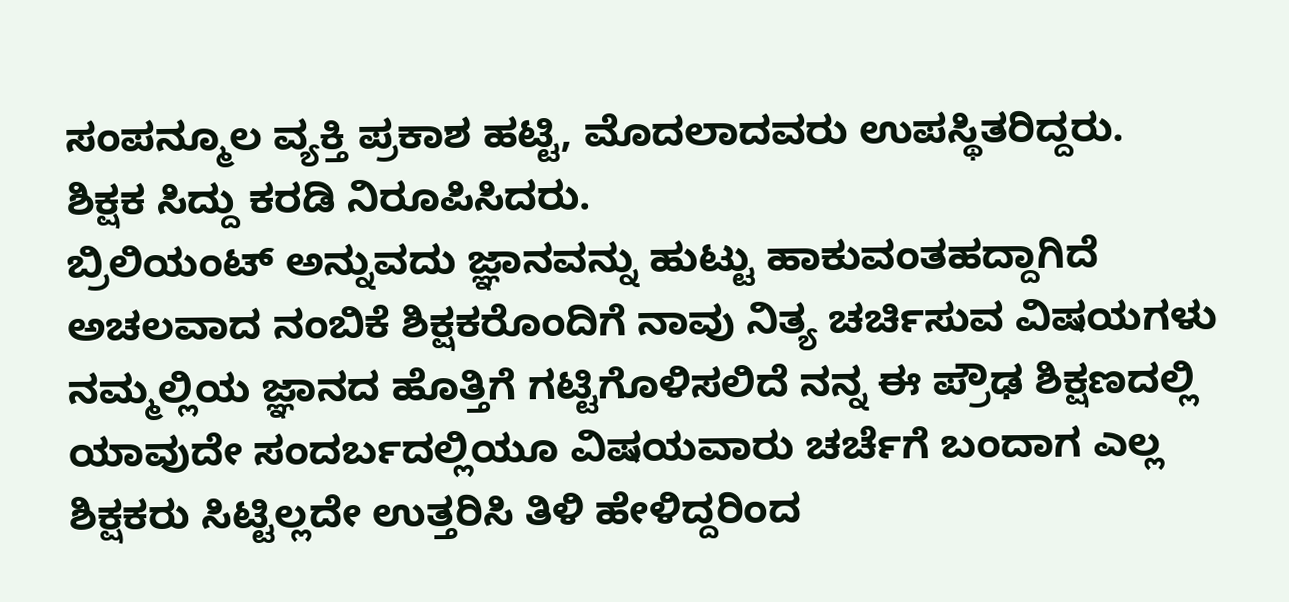ಸಂಪನ್ಮೂಲ ವ್ಯಕ್ತಿ ಪ್ರಕಾಶ ಹಟ್ಟಿ, ಮೊದಲಾದವರು ಉಪಸ್ಥಿತರಿದ್ದರು.
ಶಿಕ್ಷಕ ಸಿದ್ದು ಕರಡಿ ನಿರೂಪಿಸಿದರು.
ಬ್ರಿಲಿಯಂಟ್ ಅನ್ನುವದು ಜ್ಞಾನವನ್ನು ಹುಟ್ಟು ಹಾಕುವಂತಹದ್ದಾಗಿದೆ ಅಚಲವಾದ ನಂಬಿಕೆ ಶಿಕ್ಷಕರೊಂದಿಗೆ ನಾವು ನಿತ್ಯ ಚರ್ಚಿಸುವ ವಿಷಯಗಳು ನಮ್ಮಲ್ಲಿಯ ಜ್ಞಾನದ ಹೊತ್ತಿಗೆ ಗಟ್ಟಿಗೊಳಿಸಲಿದೆ ನನ್ನ ಈ ಪ್ರೌಢ ಶಿಕ್ಷಣದಲ್ಲಿ ಯಾವುದೇ ಸಂದರ್ಬದಲ್ಲಿಯೂ ವಿಷಯವಾರು ಚರ್ಚೆಗೆ ಬಂದಾಗ ಎಲ್ಲ ಶಿಕ್ಷಕರು ಸಿಟ್ಟಿಲ್ಲದೇ ಉತ್ತರಿಸಿ ತಿಳಿ ಹೇಳಿದ್ದರಿಂದ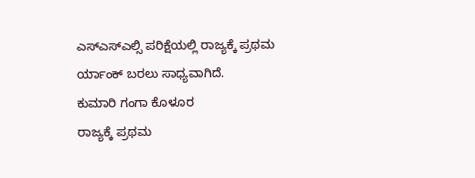ಎಸ್ಎಸ್ಎಲ್ಸಿ ಪರಿಕ್ಷೆಯಲ್ಲಿ ರಾಜ್ಯಕ್ಕೆ ಪ್ರಥಮ ರ್ಯಾಂಕ್ ಬರಲು ಸಾಧ್ಯವಾಗಿದೆ.
ಕುಮಾರಿ ಗಂಗಾ ಕೊಳೂರ
ರಾಜ್ಯಕ್ಕೆ ಪ್ರಥಮ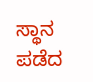ಸ್ಥಾನ ಪಡೆದ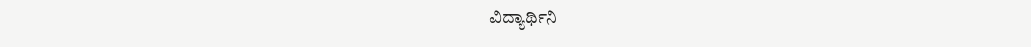ವಿದ್ಯಾರ್ಥಿನಿ